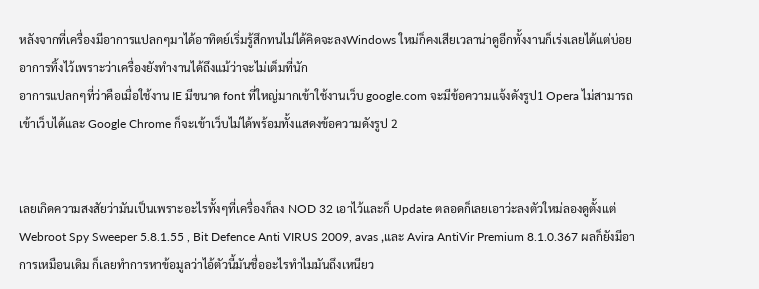หลังจากที่เครื่องมีอาการแปลกๆมาได้อาทิตย์เริ่มรู้สึกทนไม่ได้คิดจะลงWindows ใหม่ก็คงเสียเวลาน่าดูอีกทั้งงานก็เร่งเลยได้แต่บ่อยอาการทิ้งไว้เพราะว่าเครื่องยังทำงานได้ถึงแม้ว่าจะไม่เต็มที่นัก
อาการแปลกๆที่ว่าคือเมื่อใช้งาน IE มีขนาด font ที่ใหญ่มากเข้าใช้งานเว็บ google.com จะมีข้อความแจ้งดังรูป1 Opera ไม่สามารถเข้าเว็บได้และ Google Chrome ก็จะเข้าเว็บไม่ได้พร้อมทั้งแสดงข้อความดังรูป 2


เลยเกิดความสงสัยว่ามันเป็นเพราะอะไรทั้งๆที่เครื่องก็ลง NOD 32 เอาไว้และก็ Update ตลอดก็เลยเอาว่ะลงตัวใหม่ลองดูตั้งแต่ Webroot Spy Sweeper 5.8.1.55 , Bit Defence Anti VIRUS 2009, avas ,และ Avira AntiVir Premium 8.1.0.367 ผลก็ยังมีอาการเหมือนเดิม ก็เลยทำการหาข้อมูลว่าไอ้ตัวนี้มันชื่ออะไรทำไมมันถึงเหนียว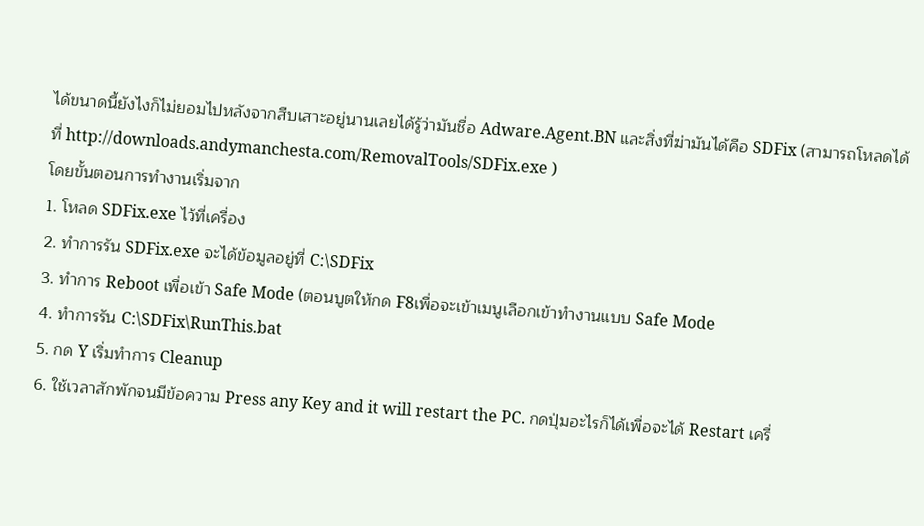ได้ขนาดนี้ยังไงก็ไม่ยอมไปหลังจากสืบเสาะอยู่นานเลยได้รู้ว่ามันชื่อ Adware.Agent.BN และสิ่งที่ฆ่ามันได้คือ SDFix (สามารถโหลดได้ที่ http://downloads.andymanchesta.com/RemovalTools/SDFix.exe )
โดยขั้นตอนการทำงานเริ่มจาก
1. โหลด SDFix.exe ไว้ที่เครื่อง
2. ทำการรัน SDFix.exe จะได้ข้อมูลอยู่ที่ C:\SDFix
3. ทำการ Reboot เพื่อเข้า Safe Mode (ตอนบูตให้กด F8เพื่อจะเข้าเมนูเลือกเข้าทำงานแบบ Safe Mode
4. ทำการรัน C:\SDFix\RunThis.bat
5. กด Y เริ่มทำการ Cleanup
6. ใช้เวลาสักพักจนมีข้อความ Press any Key and it will restart the PC. กดปุ่มอะไรก็ได้เพื่อจะได้ Restart เครื่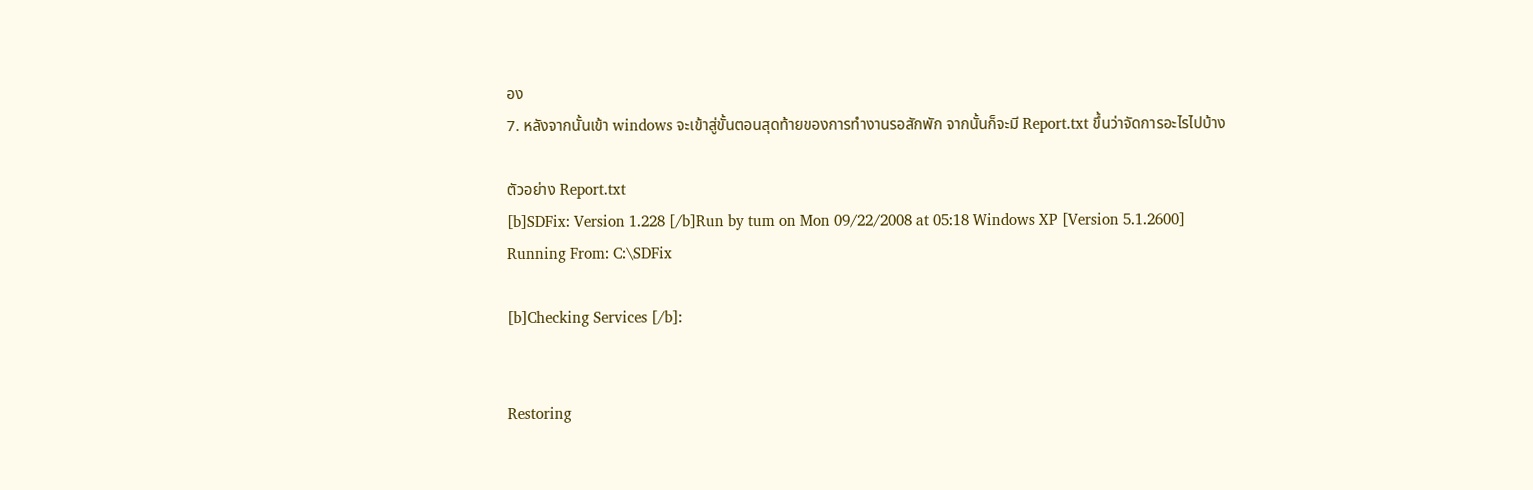อง
7. หลังจากนั้นเข้า windows จะเข้าสู่ขั้นตอนสุดท้ายของการทำงานรอสักพัก จากนั้นก็จะมี Report.txt ขึ้นว่าจัดการอะไรไปบ้าง

ตัวอย่าง Report.txt
[b]SDFix: Version 1.228 [/b]Run by tum on Mon 09/22/2008 at 05:18 Windows XP [Version 5.1.2600]
Running From: C:\SDFix

[b]Checking Services [/b]:


Restoring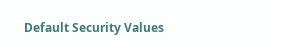Default Security Values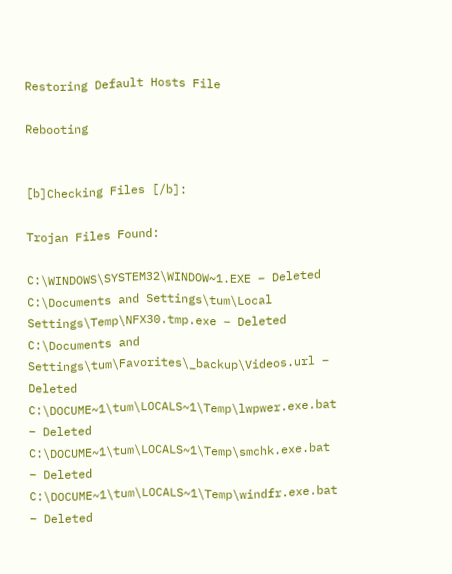Restoring Default Hosts File

Rebooting


[b]Checking Files [/b]:

Trojan Files Found:

C:\WINDOWS\SYSTEM32\WINDOW~1.EXE – Deleted
C:\Documents and Settings\tum\Local Settings\Temp\NFX30.tmp.exe – Deleted
C:\Documents and Settings\tum\Favorites\_backup\Videos.url – Deleted
C:\DOCUME~1\tum\LOCALS~1\Temp\lwpwer.exe.bat – Deleted
C:\DOCUME~1\tum\LOCALS~1\Temp\smchk.exe.bat – Deleted
C:\DOCUME~1\tum\LOCALS~1\Temp\windfr.exe.bat – Deleted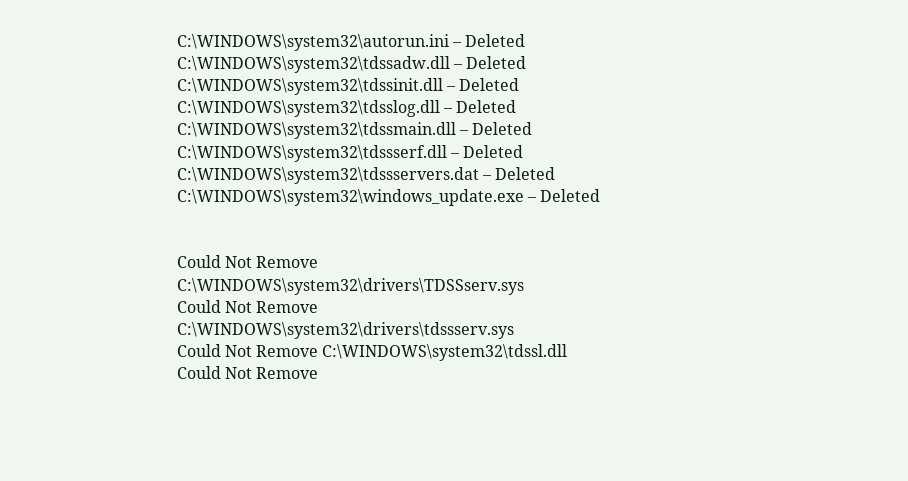C:\WINDOWS\system32\autorun.ini – Deleted
C:\WINDOWS\system32\tdssadw.dll – Deleted
C:\WINDOWS\system32\tdssinit.dll – Deleted
C:\WINDOWS\system32\tdsslog.dll – Deleted
C:\WINDOWS\system32\tdssmain.dll – Deleted
C:\WINDOWS\system32\tdssserf.dll – Deleted
C:\WINDOWS\system32\tdssservers.dat – Deleted
C:\WINDOWS\system32\windows_update.exe – Deleted


Could Not Remove C:\WINDOWS\system32\drivers\TDSSserv.sys
Could Not Remove C:\WINDOWS\system32\drivers\tdssserv.sys
Could Not Remove C:\WINDOWS\system32\tdssl.dll
Could Not Remove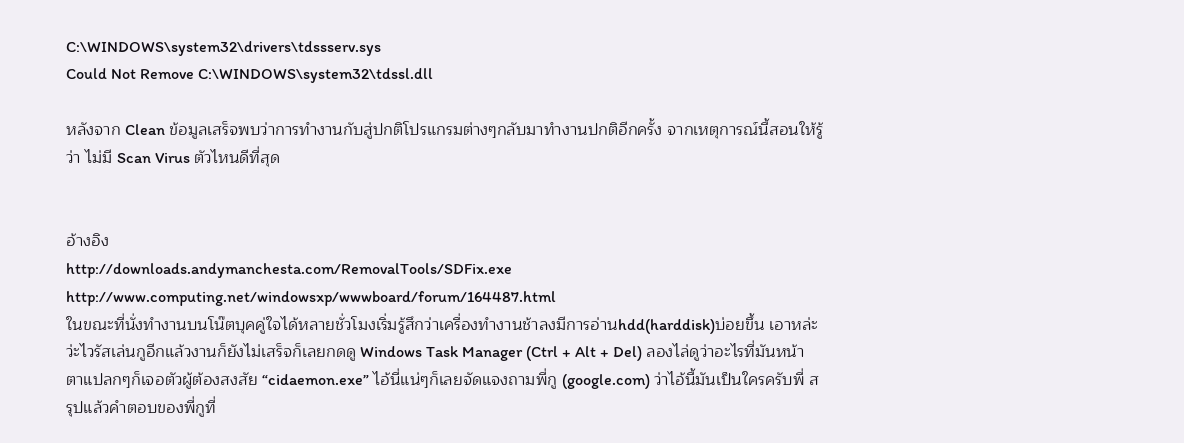C:\WINDOWS\system32\drivers\tdssserv.sys
Could Not Remove C:\WINDOWS\system32\tdssl.dll

หลังจาก Clean ข้อมูลเสร็จพบว่าการทำงานกับสู่ปกติโปรแกรมต่างๆกลับมาทำงานปกติอีกครั้ง จากเหตุการณ์นี้สอนให้รู้ว่า ไม่มี Scan Virus ตัวไหนดีที่สุด


อ้างอิง
http://downloads.andymanchesta.com/RemovalTools/SDFix.exe
http://www.computing.net/windowsxp/wwwboard/forum/164487.html
ในขณะที่นั่งทำงานบนโน๊ตบุคคู่ใจได้หลายชั่วโมงเริ่มรู้สึกว่าเครื่องทำงานช้าลงมีการอ่านhdd(harddisk)บ่อยขึ้น เอาหล่ะว่ะไวรัสเล่นกูอีกแล้วงานก็ยังไม่เสร็จก็เลยกดดู Windows Task Manager (Ctrl + Alt + Del) ลองไล่ดูว่าอะไรที่มันหน้าตาแปลกๆก็เจอตัวผู้ต้องสงสัย “cidaemon.exe” ไอ้นี่แน่ๆก็เลยจัดแจงถามพี่กู (google.com) ว่าไอ้นี้มันเป็นใครครับพี่ สรุปแล้วคำตอบของพี่กูที่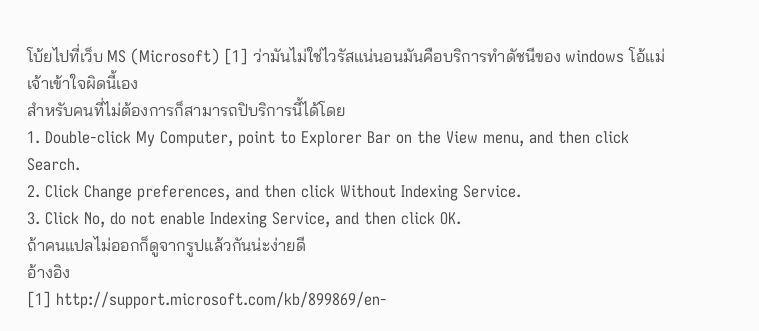โบ้ยไปที่เว็บ MS (Microsoft) [1] ว่ามันไม่ใช่ไวรัสแน่นอนมันคือบริการทำดัชนีของ windows โอ้แม่เจ้าเข้าใจผิดนี้เอง
สำหรับคนที่ไม่ต้องการก็สามารถปิบริการนี้ได้โดย
1. Double-click My Computer, point to Explorer Bar on the View menu, and then click Search.
2. Click Change preferences, and then click Without Indexing Service.
3. Click No, do not enable Indexing Service, and then click OK.
ถ้าคนแปลไม่ออกก็ดูจากรูปแล้วกันน่ะง่ายดี
อ้างอิง
[1] http://support.microsoft.com/kb/899869/en-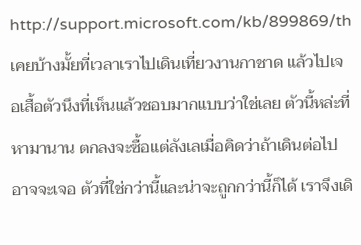http://support.microsoft.com/kb/899869/th
เคยบ้างมั้ยที่เวลาเราไปเดินเที่ยวงานกาชาด แล้วไปเจอเสื้อตัวนึงที่เห็นแล้วชอบมากแบบว่าใช่เลย ตัวนี้หล่ะที่หามานาน ตกลงจะซื้อแต่ลังเลเมื่อคิดว่าถ้าเดินต่อไปอาจจะเจอ ตัวที่ใช่กว่านี้และน่าจะถูกกว่านี้ก็ได้ เราจึงเดิ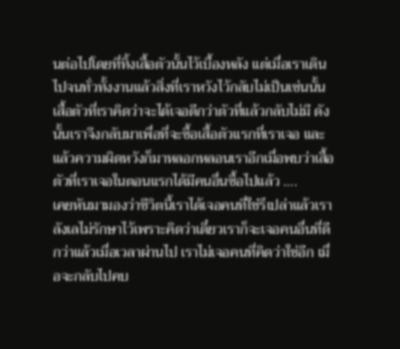นต่อไปโดยที่ทิ้งเสื้อตัวนั้นไว้เบื้องหลัง แต่เมื่อเราเดินไปจนทั่วทั้งงานแล้วสิ่งที่เราหวังไว้กลับไม่เป็นเช่นนั้นเสื้อตัวที่เราคิดว่าจะได้เจอดีกว่าตัวที่แล้วกลับไม่มี ดังนั้นเราจึงกลับมาเพื่อที่จะซื้อเสื้อตัวแรกที่เราเจอ และแล้วความผิดหวังก็มาหลอกหลอนเราอีกเมื่อพบว่าเสื้อตัวที่เราเจอในตอนแรกได้มีคนอื่นซื้อไปแล้ว ….
เคยหันมามองว่าชีวิตนี้เราได้เจอคนที่ใช่รึเปล่าแล้วเราลังเลไม่รักษาไว้เพราะคิดว่าเดี๋ยวเราก็จะเจอคนอื่นที่ดีกว่าแล้วเมื่อเวลาผ่านไป เราไม่เจอคนที่คิดว่าใช่อีก เมื่อจะกลับไปคบ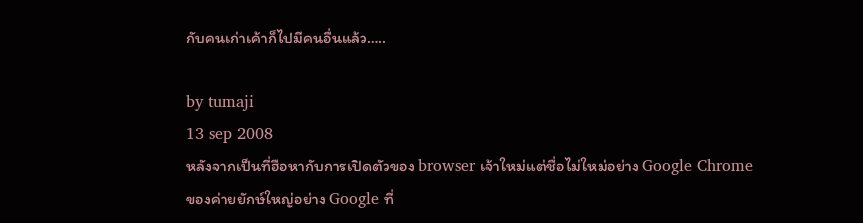กับคนเก่าเค้าก็ไปมีคนอื่นแล้ว…..

by tumaji
13 sep 2008
หลังจากเป็นที่ฮือหากับการเปิดตัวของ browser เจ้าใหม่แต่ชื่อไม่ใหม่อย่าง Google Chrome ของค่ายยักษ์ใหญ่อย่าง Google ที่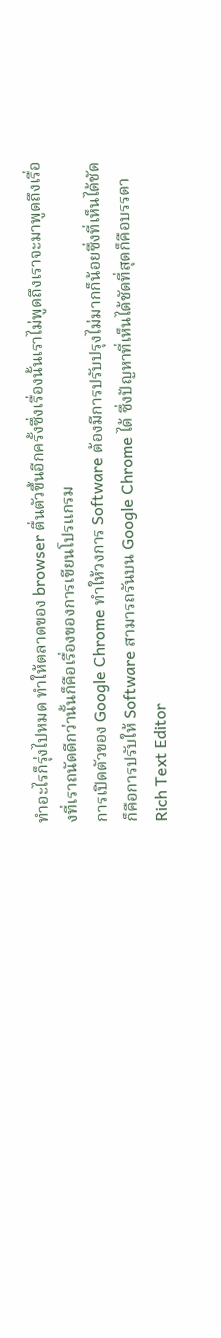ทำอะไรก็รุ่งไปหมด ทำให้ตลาดของ browser ตื่นตัวขึ้นอีกครั้งซึ่งเรื่องนั้นเราไม่พูดถึงเราจะมาพูดถึงเรื่องที่เราถนัดดีกว่านั้นก็คือเรื่องของการเขียนโปรแกรม
การเปิดตัวของ Google Chrome ทำให้วงการ Software ต้องมีการปรับปรุงไม่มากก็น้อยซึ่งที่เห็นได้ชัดก็คือการปรับให้ Software สามารถรันบน Google Chrome ได้ ซึ่งปัญหาที่เห็นได้ชัดที่สุดก็คือบรรดา Rich Text Editor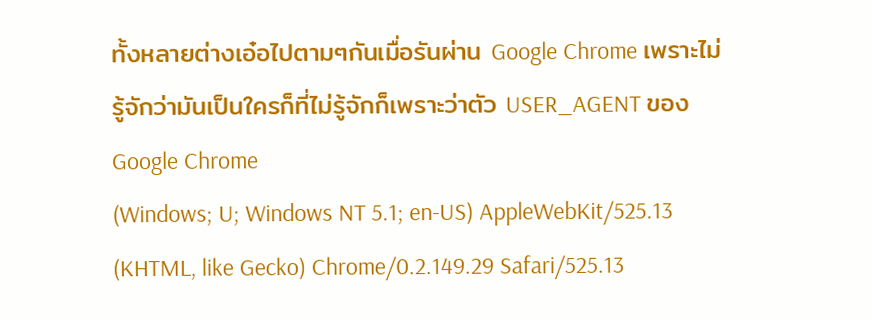ทั้งหลายต่างเอ๋อไปตามๆกันเมื่อรันผ่าน Google Chrome เพราะไม่รู้จักว่ามันเป็นใครก็ที่ไม่รู้จักก็เพราะว่าตัว USER_AGENT ของ Google Chrome
(Windows; U; Windows NT 5.1; en-US) AppleWebKit/525.13 (KHTML, like Gecko) Chrome/0.2.149.29 Safari/525.13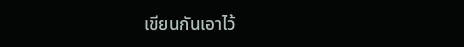เขียนกันเอาไว้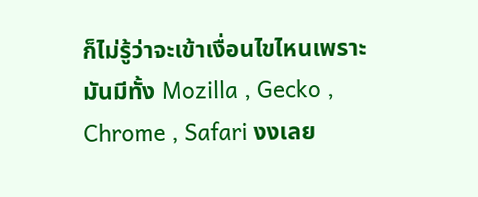ก็ไม่รู้ว่าจะเข้าเงื่อนไขไหนเพราะมันมีทั้ง Mozilla , Gecko , Chrome , Safari งงเลย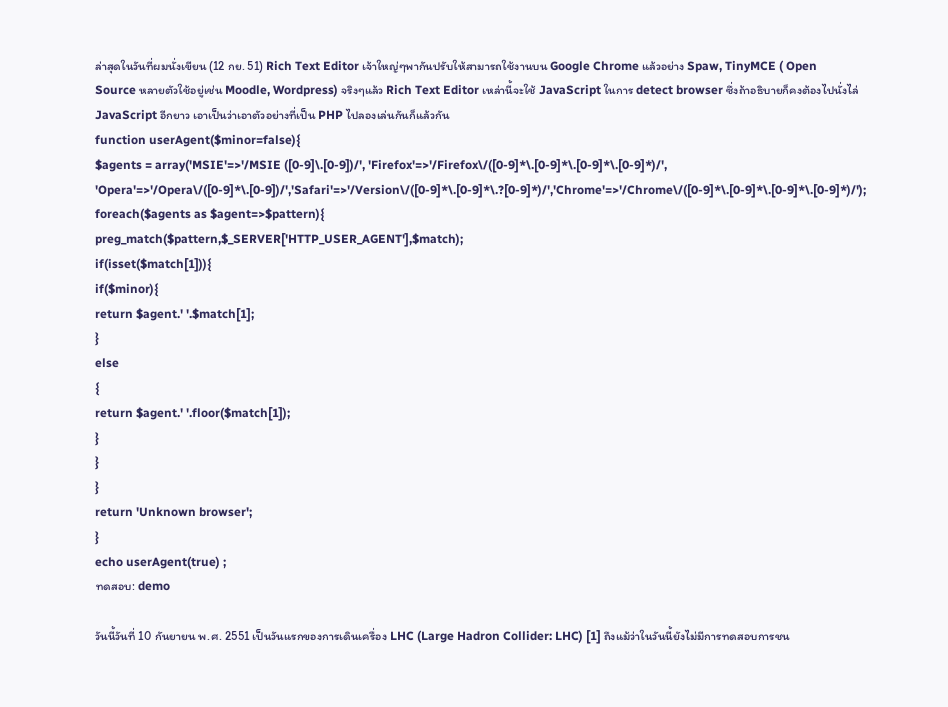ล่าสุดในวันที่ผมนั่งเขียน (12 กย. 51) Rich Text Editor เจ้าใหญ่ๆพากันปรับให้สามารถใช้งานบน Google Chrome แล้วอย่าง Spaw, TinyMCE ( Open Source หลายตัวใช้อยู่เช่น Moodle, Wordpress) จริงๆแล้ว Rich Text Editor เหล่านี้จะใช้ JavaScript ในการ detect browser ซึ่งถ้าอธิบายก็คงต้องไปนั่งไล่ JavaScript อีกยาว เอาเป็นว่าเอาตัวอย่างที่เป็น PHP ไปลองเล่นกันก็แล้วกัน
function userAgent($minor=false){
$agents = array('MSIE'=>'/MSIE ([0-9]\.[0-9])/', 'Firefox'=>'/Firefox\/([0-9]*\.[0-9]*\.[0-9]*\.[0-9]*)/', 'Opera'=>'/Opera\/([0-9]*\.[0-9])/','Safari'=>'/Version\/([0-9]*\.[0-9]*\.?[0-9]*)/','Chrome'=>'/Chrome\/([0-9]*\.[0-9]*\.[0-9]*\.[0-9]*)/');
foreach($agents as $agent=>$pattern){
preg_match($pattern,$_SERVER['HTTP_USER_AGENT'],$match);
if(isset($match[1])){
if($minor){
return $agent.' '.$match[1];
}
else
{
return $agent.' '.floor($match[1]);
}
}
}
return 'Unknown browser';
}
echo userAgent(true) ;
ทดสอบ: demo

วันนี้วันที่ 10 กันยายน พ.ศ. 2551 เป็นวันแรกของการเดินเครื่อง LHC (Large Hadron Collider: LHC) [1] ถึงแม้ว่าในวันนี้ยังไม่มีการทดสอบการชน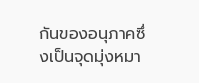กันของอนุภาคซึ่งเป็นจุดมุ่งหมา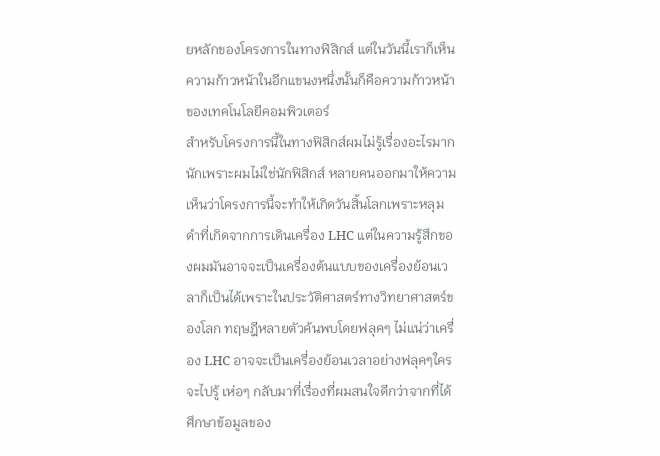ยหลักของโครงการในทางฟิสิกส์ แต่ในวันนี้เราก็เห็นความก้าวหน้าในอีกแขนงหนึ่งนั้นก็คือความก้าวหน้าของเทคโนโลยีคอมพิวเตอร์
สำหรับโครงการนี้ในทางฟิสิกส์ผมไม่รู้เรื่องอะไรมากนักเพราะผมไม่ใช่นักฟิสิกส์ หลายคนออกมาให้ความเห็นว่าโครงการนี้จะทำให้เกิดวันสิ้นโลกเพราะหลุมดำที่เกิดจากการเดินเครื่อง LHC แต่ในความรู้สึกของผมมันอาจจะเป็นเครื่องต้นแบบของเครื่องย้อนเวลาก็เป็นได้เพราะในประวัติศาสตร์ทางวิทยาศาสตร์ของโลก ทฤษฎีหลายตัวค้นพบโดยฟลุคๆ ไม่แน่ว่าเครื่อง LHC อาจจะเป็นเครื่องย้อนเวลาอย่างฟลุคๆใครจะไปรู้ เห่อๆ กลับมาที่เรื่องที่ผมสนใจดีกว่าจากที่ได้ศึกษาข้อมูลของ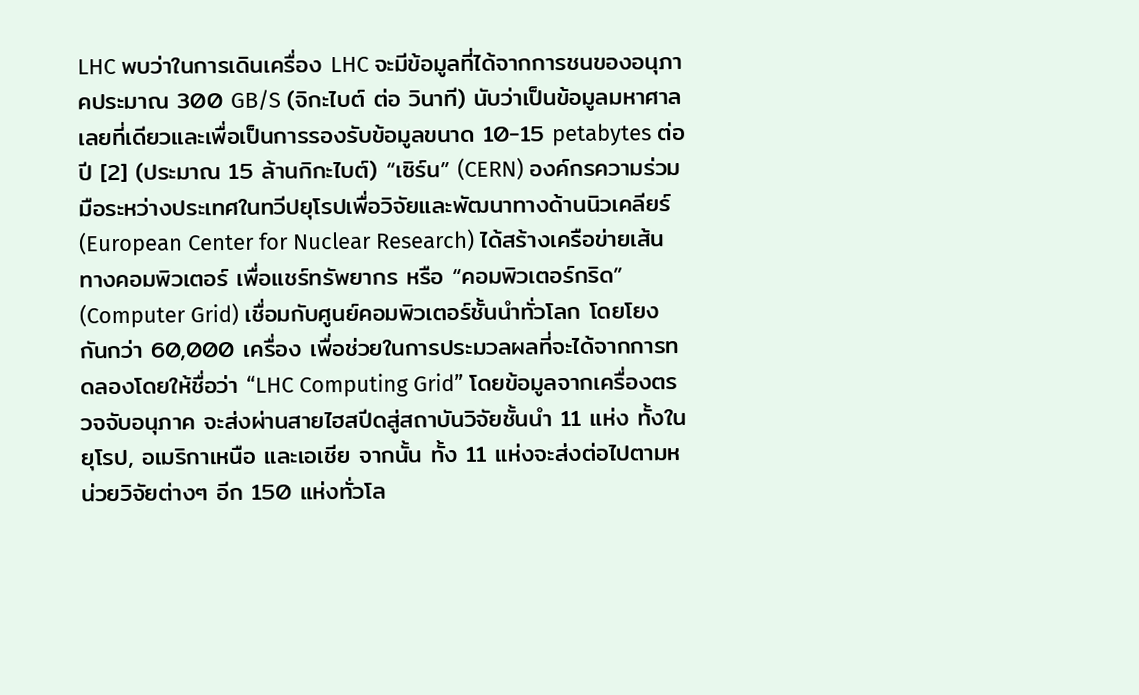LHC พบว่าในการเดินเครื่อง LHC จะมีข้อมูลที่ได้จากการชนของอนุภาคประมาณ 300 GB/S (จิกะไบต์ ต่อ วินาที) นับว่าเป็นข้อมูลมหาศาลเลยที่เดียวและเพื่อเป็นการรองรับข้อมูลขนาด 10-15 petabytes ต่อปี [2] (ประมาณ 15 ล้านกิกะไบต์) “เซิร์น” (CERN) องค์กรความร่วมมือระหว่างประเทศในทวีปยุโรปเพื่อวิจัยและพัฒนาทางด้านนิวเคลียร์ (European Center for Nuclear Research) ได้สร้างเครือข่ายเส้นทางคอมพิวเตอร์ เพื่อแชร์ทรัพยากร หรือ “คอมพิวเตอร์กริด” (Computer Grid) เชื่อมกับศูนย์คอมพิวเตอร์ชั้นนำทั่วโลก โดยโยงกันกว่า 60,000 เครื่อง เพื่อช่วยในการประมวลผลที่จะได้จากการทดลองโดยให้ชื่อว่า “LHC Computing Grid” โดยข้อมูลจากเครื่องตรวจจับอนุภาค จะส่งผ่านสายไฮสปีดสู่สถาบันวิจัยชั้นนำ 11 แห่ง ทั้งในยุโรป, อเมริกาเหนือ และเอเชีย จากนั้น ทั้ง 11 แห่งจะส่งต่อไปตามหน่วยวิจัยต่างๆ อีก 150 แห่งทั่วโล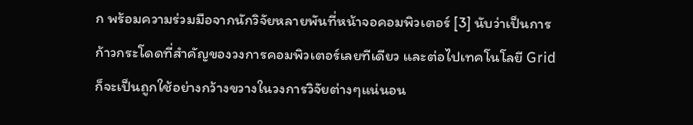ก พร้อมความร่วมมือจากนักวิจัยหลายพันที่หน้าจอคอมพิวเตอร์ [3] นับว่าเป็นการก้าวกระโดดที่สำคัญของวงการคอมพิวเตอร์เลยทีเดียว และต่อไปเทคโนโลยี Grid ก็จะเป็นถูกใช้อย่างกว้างขวางในวงการวิจัยต่างๆแน่นอน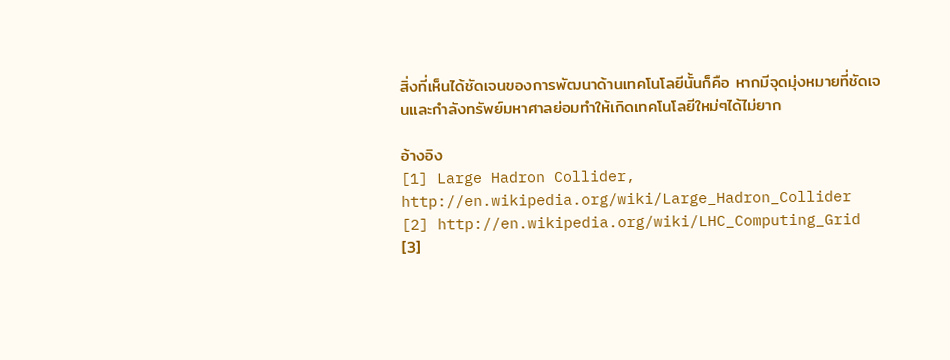สิ่งที่เห็นได้ชัดเจนของการพัฒนาด้านเทคโนโลยีนั้นก็คือ หากมีจุดมุ่งหมายที่ชัดเจนและกำลังทรัพย์มหาศาลย่อมทำให้เกิดเทคโนโลยีใหม่ๆได้ไม่ยาก

อ้างอิง
[1] Large Hadron Collider, http://en.wikipedia.org/wiki/Large_Hadron_Collider
[2] http://en.wikipedia.org/wiki/LHC_Computing_Grid
[3]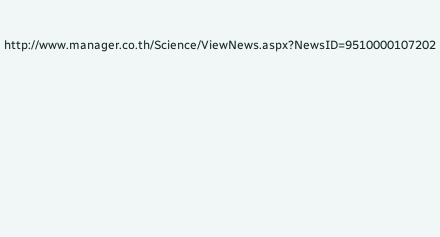http://www.manager.co.th/Science/ViewNews.aspx?NewsID=9510000107202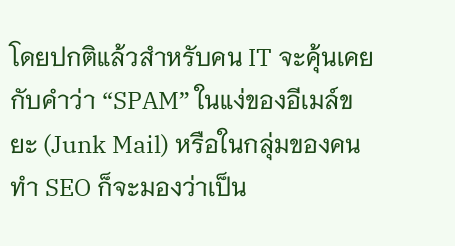โดยปกติแล้วสำหรับคน IT จะคุ้นเคยกับคำว่า “SPAM” ในแง่ของอีเมล์ขยะ (Junk Mail) หรือในกลุ่มของคนทำ SEO ก็จะมองว่าเป็น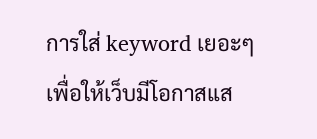การใส่ keyword เยอะๆเพื่อให้เว็บมีโอกาสแส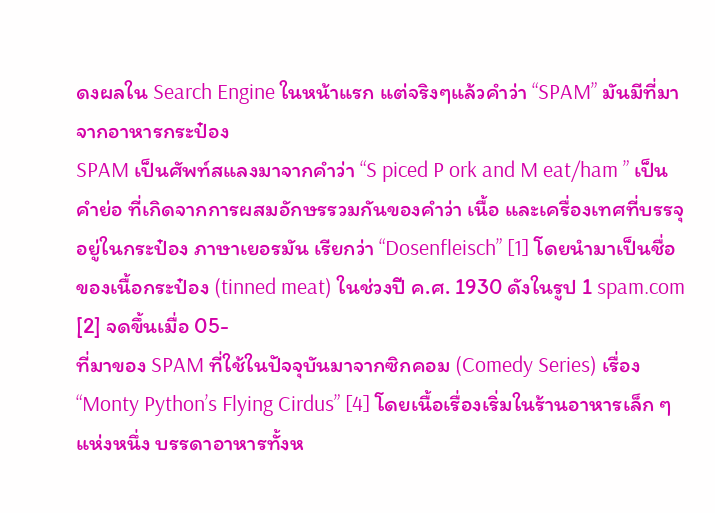ดงผลใน Search Engine ในหน้าแรก แต่จริงๆแล้วคำว่า “SPAM” มันมีที่มาจากอาหารกระป๋อง
SPAM เป็นศัพท์สแลงมาจากคำว่า “S piced P ork and M eat/ham ” เป็นคำย่อ ที่เกิดจากการผสมอักษรรวมกันของคำว่า เนื้อ และเครื่องเทศที่บรรจุอยู่ในกระป๋อง ภาษาเยอรมัน เรียกว่า “Dosenfleisch” [1] โดยนำมาเป็นชื่อของเนื้อกระป๋อง (tinned meat) ในช่วงปี ค.ศ. 1930 ดังในรูป 1 spam.com [2] จดขึ้นเมื่อ 05-
ที่มาของ SPAM ที่ใช้ในปัจจุบันมาจากซิกคอม (Comedy Series) เรื่อง “Monty Python’s Flying Cirdus” [4] โดยเนื้อเรื่องเริ่มในร้านอาหารเล็ก ๆ แห่งหนึ่ง บรรดาอาหารทั้งห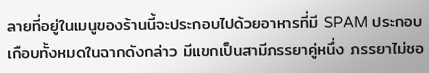ลายที่อยู่ในเมนูของร้านนี้จะประกอบไปด้วยอาหารที่มี SPAM ประกอบเกือบทั้งหมดในฉากดังกล่าว มีแขกเป็นสามีภรรยาคู่หนึ่ง ภรรยาไม่ชอ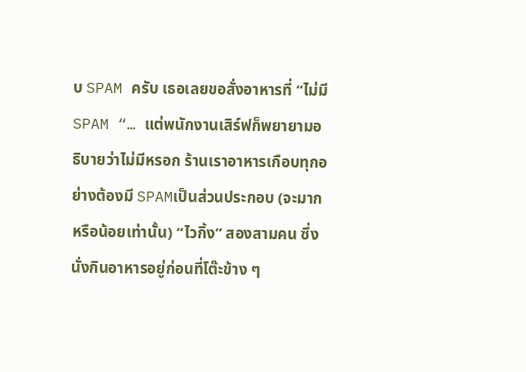บ SPAM ครับ เธอเลยขอสั่งอาหารที่ “ไม่มี SPAM “… แต่พนักงานเสิร์ฟก็พยายามอธิบายว่าไม่มีหรอก ร้านเราอาหารเกือบทุกอย่างต้องมี SPAMเป็นส่วนประกอบ (จะมาก หรือน้อยเท่านั้น) “ไวกิ้ง” สองสามคน ซึ่งนั่งกินอาหารอยู่ก่อนที่โต๊ะข้าง ๆ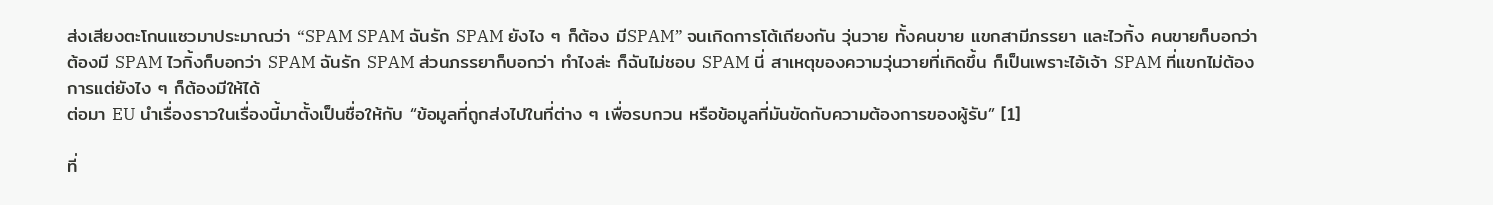ส่งเสียงตะโกนแซวมาประมาณว่า “SPAM SPAM ฉันรัก SPAM ยังไง ๆ ก็ต้อง มีSPAM” จนเกิดการโต้เถียงกัน วุ่นวาย ทั้งคนขาย แขกสามีภรรยา และไวกิ้ง คนขายก็บอกว่า ต้องมี SPAM ไวกิ้งก็บอกว่า SPAM ฉันรัก SPAM ส่วนภรรยาก็บอกว่า ทำไงล่ะ ก็ฉันไม่ชอบ SPAM นี่ สาเหตุของความวุ่นวายที่เกิดขึ้น ก็เป็นเพราะไอ้เจ้า SPAM ที่แขกไม่ต้องการแต่ยังไง ๆ ก็ต้องมีให้ได้
ต่อมา EU นำเรื่องราวในเรื่องนี้มาตั้งเป็นชื่อให้กับ “ข้อมูลที่ถูกส่งไปในที่ต่าง ๆ เพื่อรบกวน หรือข้อมูลที่มันขัดกับความต้องการของผู้รับ” [1]

ที่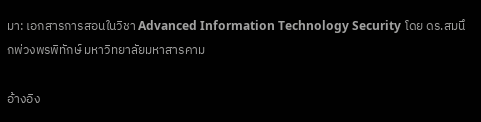มา: เอกสารการสอนในวิชา Advanced Information Technology Security โดย ดร.สมนึกพ่วงพรพิทักษ์ มหาวิทยาลัยมหาสารคาม

อ้างอิง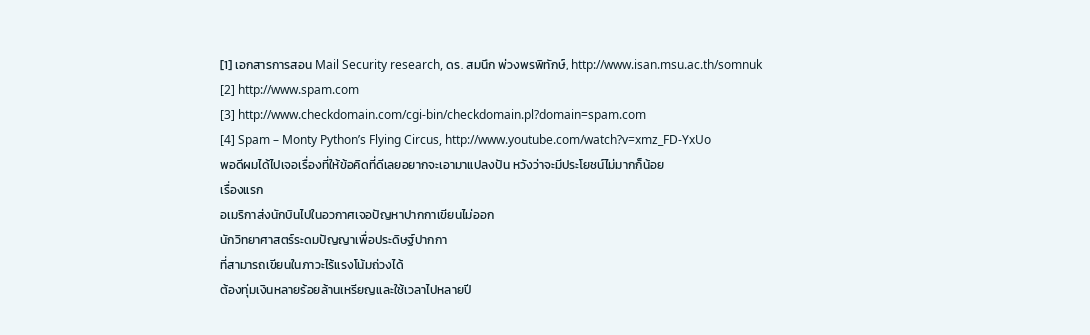[1] เอกสารการสอน Mail Security research, ดร. สมนึก พ่วงพรพิทักษ์, http://www.isan.msu.ac.th/somnuk
[2] http://www.spam.com
[3] http://www.checkdomain.com/cgi-bin/checkdomain.pl?domain=spam.com
[4] Spam – Monty Python’s Flying Circus, http://www.youtube.com/watch?v=xmz_FD-YxUo
พอดีผมได้ไปเจอเรื่องที่ให้ข้อคิดที่ดีเลยอยากจะเอามาแปลงปัน หวังว่าจะมีประโยชน์ไม่มากก็น้อย
เรื่องแรก
อเมริกาส่งนักบินไปในอวกาศเจอปัญหาปากกาเขียนไม่ออก
นักวิทยาศาสตร์ระดมปัญญาเพื่อประดิษฐ์ปากกา
ที่สามารถเขียนในภาวะไร้แรงโน้มถ่วงได้
ต้องทุ่มเงินหลายร้อยล้านเหรียญและใช้เวลาไปหลายปี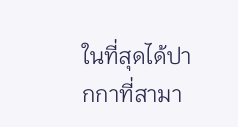ในที่สุดได้ปากกาที่สามา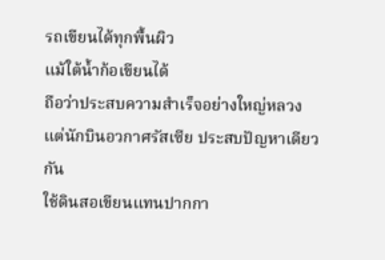รถเขียนได้ทุกพื้นผิว
แม้ใต้น้ำก้อเขียนได้
ถือว่าประสบความสำเร็จอย่างใหญ่หลวง
แต่นักบินอวกาศรัสเซีย ประสบปัญหาเดียวกัน
ใช้ดินสอเขียนแทนปากกา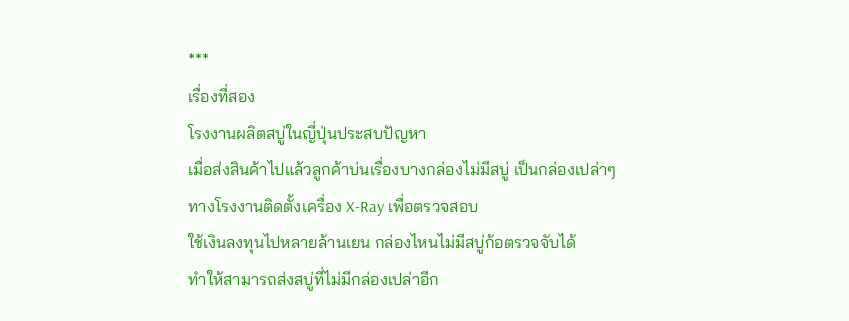***
เรื่องที่สอง
โรงงานผลิตสบู่ในญี่ปุ่นประสบปัญหา
เมื่อส่งสินค้าไปแล้วลูกค้าบ่นเรื่องบางกล่องไม่มีสบู่ เป็นกล่องเปล่าๆ
ทางโรงงานติดตั้งเครื่อง X-Ray เพื่อตรวจสอบ
ใช้เงินลงทุนไปหลายล้านเยน กล่องไหนไม่มีสบู่ก้อตรวจจับได้
ทำให้สามารถส่งสบู่ที่ไม่มีกล่องเปล่าอีก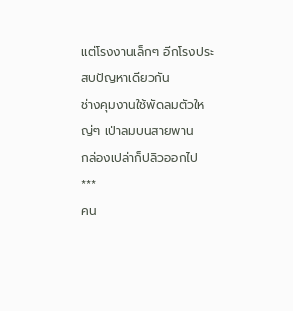แต่โรงงานเล็กๆ อีกโรงประสบปัญหาเดียวกัน
ช่างคุมงานใช้พัดลมตัวใหญ่ๆ เป่าลมบนสายพาน
กล่องเปล่าก็ปลิวออกไป
***
คน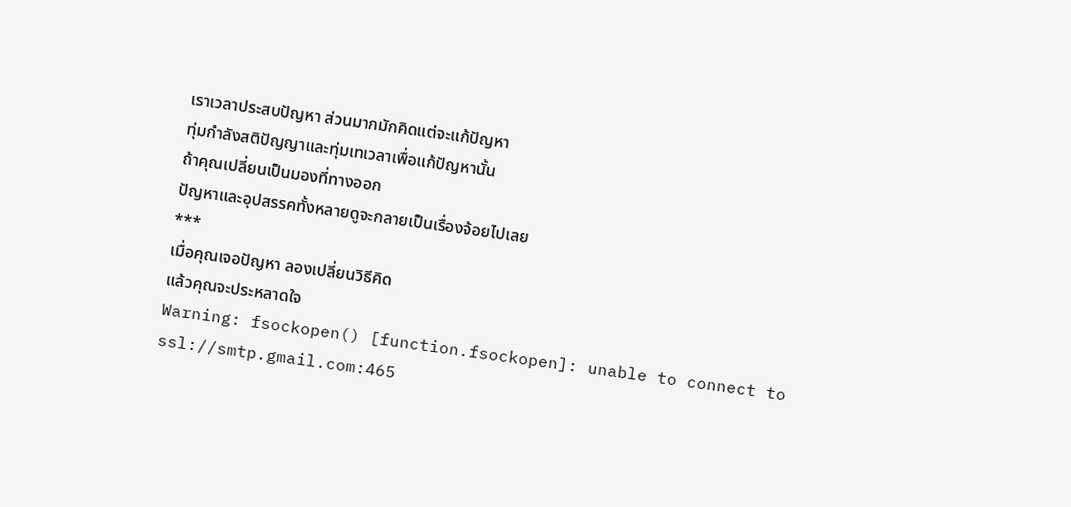เราเวลาประสบปัญหา ส่วนมากมักคิดแต่จะแก้ปัญหา
ทุ่มกำลังสติปัญญาและทุ่มเทเวลาเพื่อแก้ปัญหานั้น
ถ้าคุณเปลี่ยนเป็นมองที่ทางออก
ปัญหาและอุปสรรคทั้งหลายดูจะกลายเป็นเรื่องจ้อยไปเลย
***
เมื่อคุณเจอปัญหา ลองเปลี่ยนวิธีคิด
แล้วคุณจะประหลาดใจ
Warning: fsockopen() [function.fsockopen]: unable to connect to ssl://smtp.gmail.com:465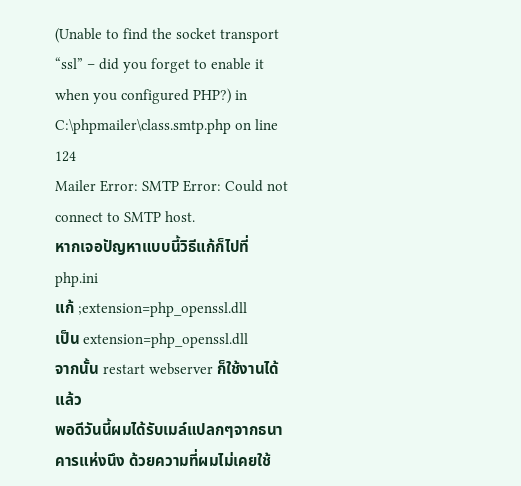(Unable to find the socket transport “ssl” – did you forget to enable it when you configured PHP?) in C:\phpmailer\class.smtp.php on line 124
Mailer Error: SMTP Error: Could not connect to SMTP host.
หากเจอปัญหาแบบนี้วิธีแก้ก็ไปที่ php.ini
แก้ ;extension=php_openssl.dll
เป็น extension=php_openssl.dll
จากนั้น restart webserver ก็ใช้งานได้แล้ว
พอดีวันนี้ผมได้รับเมล์แปลกๆจากธนาคารแห่งนึง ด้วยความที่ผมไม่เคยใช้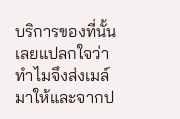บริการของที่นั้นเลยแปลกใจว่าทำไมจึงส่งเมล์มาให้และจากป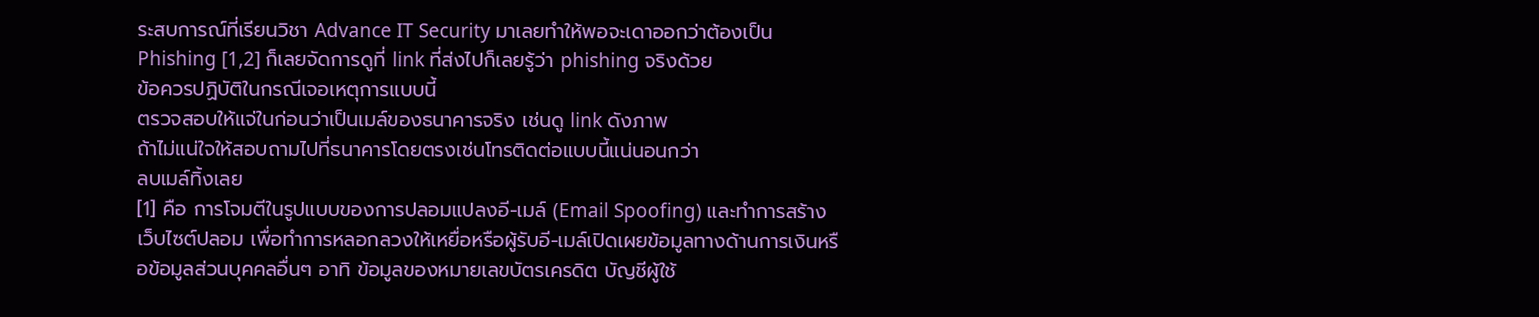ระสบการณ์ที่เรียนวิชา Advance IT Security มาเลยทำให้พอจะเดาออกว่าต้องเป็น Phishing [1,2] ก็เลยจัดการดูที่ link ที่ส่งไปก็เลยรู้ว่า phishing จริงด้วย
ข้อควรปฏิบัติในกรณีเจอเหตุการแบบนี้
ตรวจสอบให้แจ่ในก่อนว่าเป็นเมล์ของธนาคารจริง เช่นดู link ดังภาพ
ถ้าไม่แน่ใจให้สอบถามไปที่ธนาคารโดยตรงเช่นโทรติดต่อแบบนี้แน่นอนกว่า
ลบเมล์ทิ้งเลย
[1] คือ การโจมตีในรูปแบบของการปลอมแปลงอี-เมล์ (Email Spoofing) และทำการสร้างเว็บไซต์ปลอม เพื่อทำการหลอกลวงให้เหยื่อหรือผู้รับอี-เมล์เปิดเผยข้อมูลทางด้านการเงินหรือข้อมูลส่วนบุคคลอื่นๆ อาทิ ข้อมูลของหมายเลขบัตรเครดิต บัญชีผู้ใช้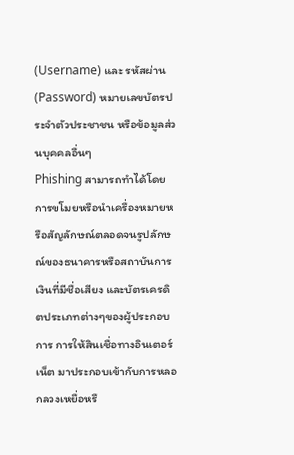(Username) และ รหัสผ่าน (Password) หมายเลขบัตรประจำตัวประชาชน หรือข้อมูลส่วนบุคคลอื่นๆ
Phishing สามารถทำได้โดยการขโมยหรือนำเครื่องหมายหรือสัญลักษณ์ตลอดจนรูปลักษณ์ของธนาคารหรือสถาบันการเงินที่มีชื่อเสียง และบัตรเครดิตประเภทต่างๆของผู้ประกอบการ การให้สินเชื่อทางอินเตอร์เน็ต มาประกอบเข้ากับการหลอกลวงเหยื่อหรื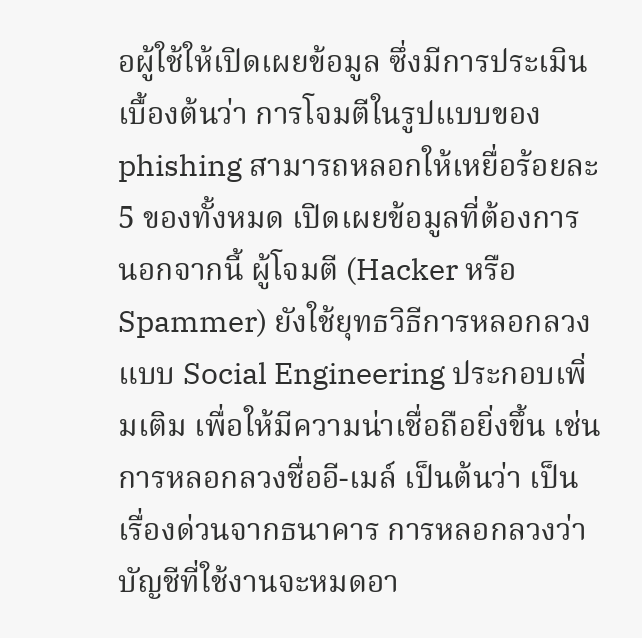อผู้ใช้ให้เปิดเผยข้อมูล ซึ่งมีการประเมินเบื้องต้นว่า การโจมตีในรูปแบบของ phishing สามารถหลอกให้เหยื่อร้อยละ 5 ของทั้งหมด เปิดเผยข้อมูลที่ต้องการ นอกจากนี้ ผู้โจมตี (Hacker หรือ Spammer) ยังใช้ยุทธวิธีการหลอกลวงแบบ Social Engineering ประกอบเพิ่มเติม เพื่อให้มีความน่าเชื่อถือยิ่งขึ้น เช่น การหลอกลวงชื่ออี-เมล์ เป็นต้นว่า เป็นเรื่องด่วนจากธนาคาร การหลอกลวงว่าบัญชีที่ใช้งานจะหมดอา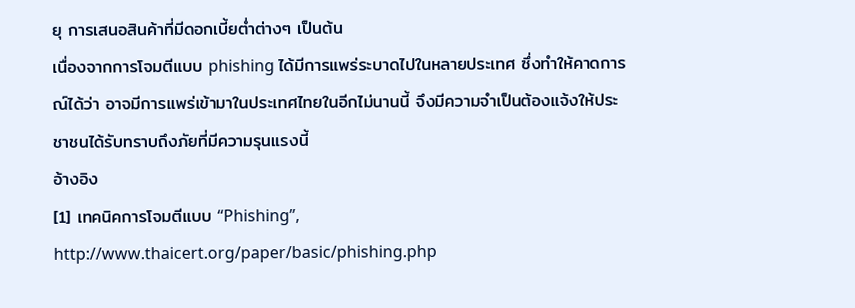ยุ การเสนอสินค้าที่มีดอกเบี้ยต่ำต่างๆ เป็นต้น
เนื่องจากการโจมตีแบบ phishing ได้มีการแพร่ระบาดไปในหลายประเทศ ซึ่งทำให้คาดการณ์ได้ว่า อาจมีการแพร่เข้ามาในประเทศไทยในอีกไม่นานนี้ จึงมีความจำเป็นต้องแจ้งให้ประชาชนได้รับทราบถึงภัยที่มีความรุนแรงนี้
อ้างอิง
[1] เทคนิคการโจมตีแบบ “Phishing”, http://www.thaicert.org/paper/basic/phishing.php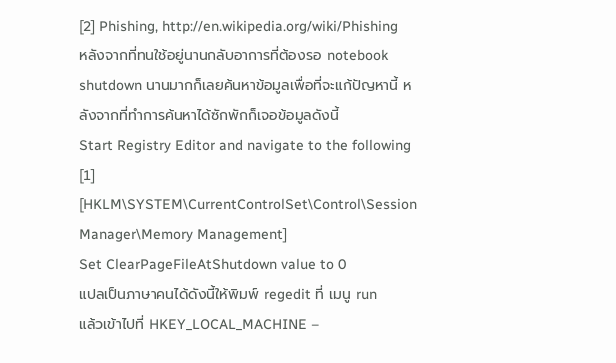[2] Phishing, http://en.wikipedia.org/wiki/Phishing
หลังจากที่ทนใช้อยู่นานกลับอาการที่ต้องรอ notebook shutdown นานมากก็เลยค้นหาข้อมูลเพื่อที่จะแก้ปัญหานี้ หลังจากที่ทำการค้นหาได้ซักพักก็เจอข้อมูลดังนี้
Start Registry Editor and navigate to the following [1]
[HKLM\SYSTEM\CurrentControlSet\Control\Session Manager\Memory Management]
Set ClearPageFileAtShutdown value to 0
แปลเป็นภาษาคนได้ดังนี้ให้พิมพ์ regedit ที่ เมนู run
แล้วเข้าไปที่ HKEY_LOCAL_MACHINE –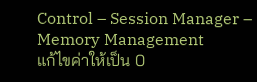Control – Session Manager – Memory Management
แก้ไขค่าให้เป็น 0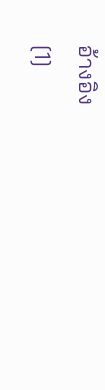อ้างอิง
[1]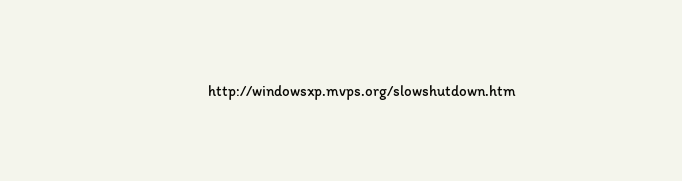http://windowsxp.mvps.org/slowshutdown.htm